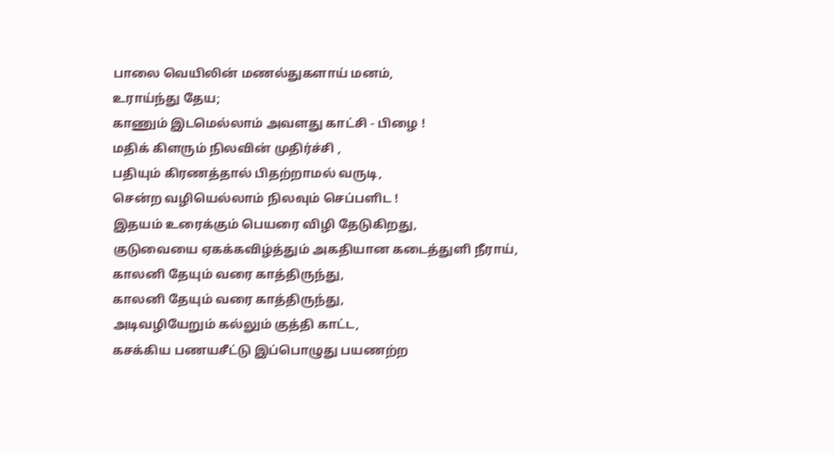பாலை வெயிலின் மணல்துகளாய் மனம்,
உராய்ந்து தேய;
காணும் இடமெல்லாம் அவளது காட்சி - பிழை !
மதிக் கிளரும் நிலவின் முதிர்ச்சி ,
பதியும் கிரணத்தால் பிதற்றாமல் வருடி,
சென்ற வழியெல்லாம் நிலவும் செப்பளிட !
இதயம் உரைக்கும் பெயரை விழி தேடுகிறது,
குடுவையை ஏகக்கவிழ்த்தும் அகதியான கடைத்துளி நீராய்,
காலனி தேயும் வரை காத்திருந்து,
காலனி தேயும் வரை காத்திருந்து,
அடிவழியேறும் கல்லும் குத்தி காட்ட,
கசக்கிய பணயசீட்டு இப்பொழுது பயணற்ற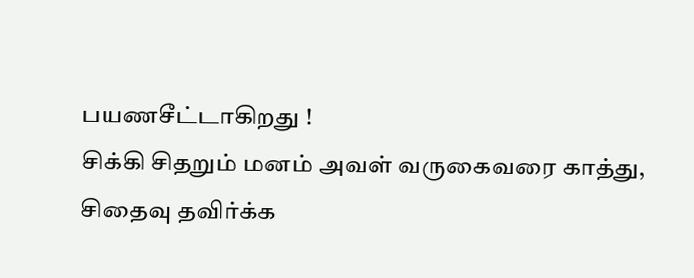பயணசீட்டாகிறது !
சிக்கி சிதறும் மனம் அவள் வருகைவரை காத்து,
சிதைவு தவிர்க்க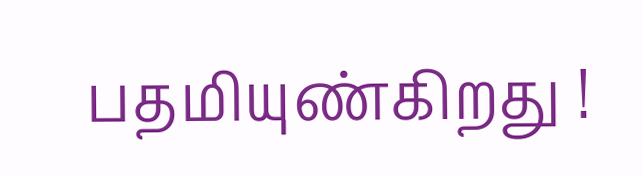பதமியுண்கிறது !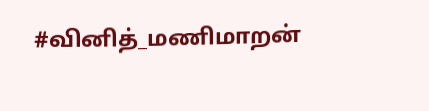#வினித்_மணிமாறன்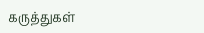கருத்துகள்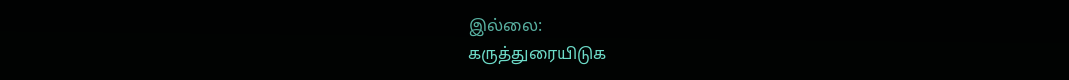இல்லை:
கருத்துரையிடுக